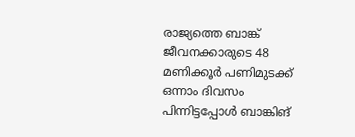രാജ്യത്തെ ബാങ്ക് ജീവനക്കാരുടെ 48 മണിക്കൂർ പണിമുടക്ക് ഒന്നാം ദിവസം പിന്നിട്ടപ്പോള്‍ ബാങ്കിങ്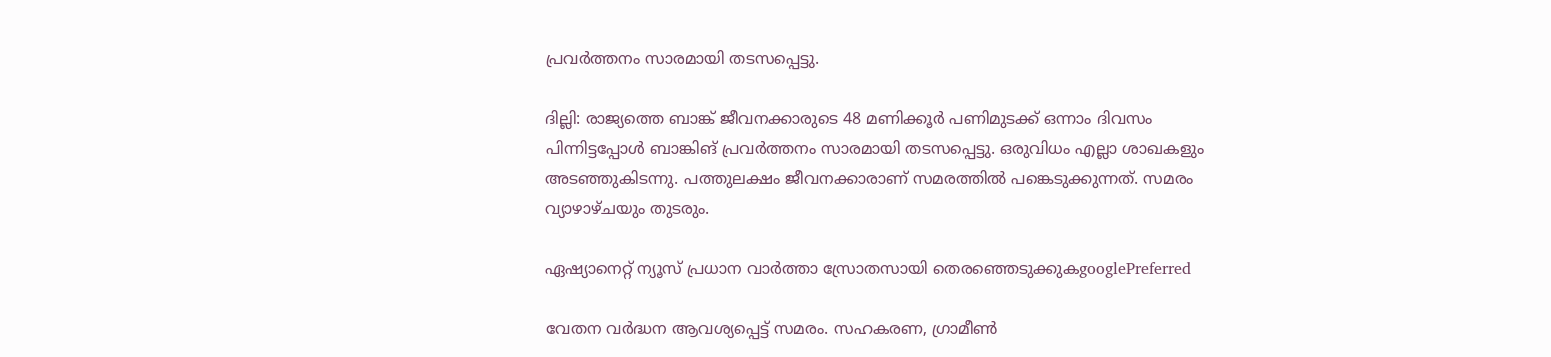പ്രവര്‍ത്തനം സാരമായി തടസപ്പെട്ടു.

ദില്ലി: രാജ്യത്തെ ബാങ്ക് ജീവനക്കാരുടെ 48 മണിക്കൂർ പണിമുടക്ക് ഒന്നാം ദിവസം പിന്നിട്ടപ്പോള്‍ ബാങ്കിങ് പ്രവര്‍ത്തനം സാരമായി തടസപ്പെട്ടു. ഒരുവിധം എല്ലാ ശാഖകളും അടഞ്ഞുകിടന്നു. പത്തുലക്ഷം ജീവനക്കാരാണ് സമരത്തിൽ പങ്കെടുക്കുന്നത്. സമരം വ്യാഴാഴ്ചയും തുടരും.

ഏഷ്യാനെറ്റ് ന്യൂസ് പ്രധാന വാർത്താ സ്രോതസായി തെരഞ്ഞെടുക്കുകgooglePreferred

വേതന വർദ്ധന ആവശ്യപ്പെട്ട് സമരം. സഹകരണ, ഗ്രാമീൺ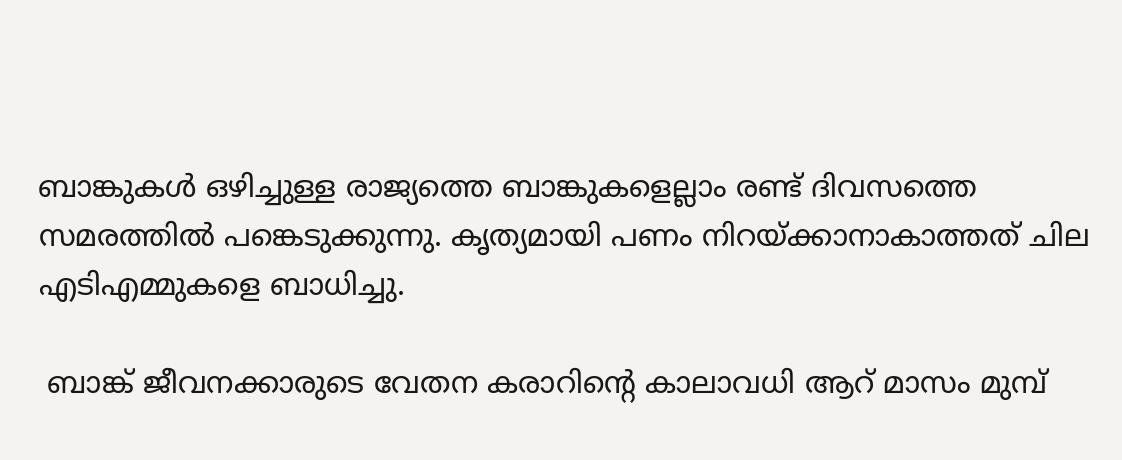ബാങ്കുകൾ ഒഴിച്ചുള്ള രാജ്യത്തെ ബാങ്കുകളെല്ലാം രണ്ട് ദിവസത്തെ സമരത്തില്‍ പങ്കെടുക്കുന്നു. കൃത്യമായി പണം നിറയ്ക്കാനാകാത്തത് ചില എടിഎമ്മുകളെ ബാധിച്ചു.

 ബാങ്ക് ജീവനക്കാരുടെ വേതന കരാറിന്‍റെ കാലാവധി ആറ് മാസം മുമ്പ്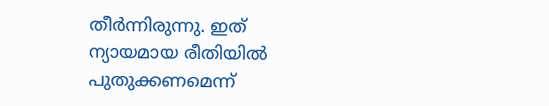തീർന്നിരുന്നു. ഇത് ന്യായമായ രീതിയിൽ പുതുക്കണമെന്ന്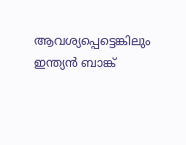ആവശ്യപ്പെട്ടെങ്കിലും ഇന്ത്യൻ ബാങ്ക്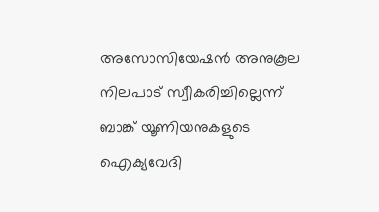അസോസിയേഷൻ അനുകൂല നിലപാട് സ്വീകരിച്ചില്ലെന്ന് ബാങ്ക് യൂണിയനുകളുടെ ഐക്യവേദി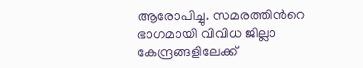ആരോപിച്ചു. സമരത്തിന്‍റെ ഭാഗമായി വിവിധ ജില്ലാ കേന്ദ്രങ്ങളിലേക്ക്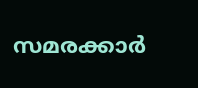സമരക്കാർ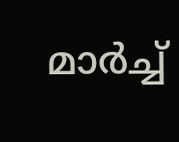മാർച്ച്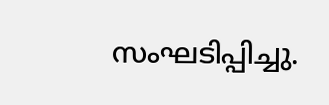സംഘടിപ്പിച്ചു.